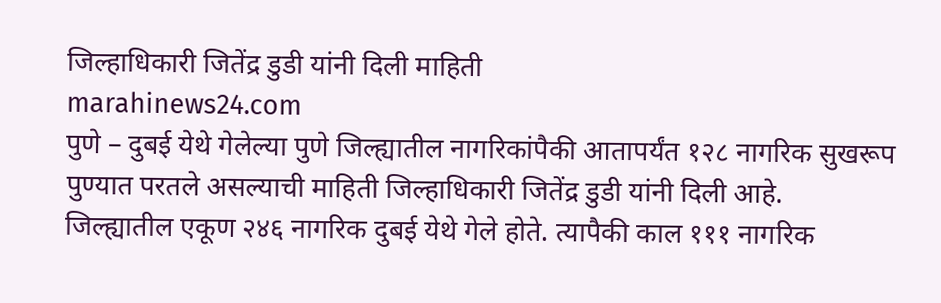जिल्हाधिकारी जितेंद्र डुडी यांनी दिली माहिती
marahinews24.com
पुणे – दुबई येथे गेलेल्या पुणे जिल्ह्यातील नागरिकांपैकी आतापर्यंत १२८ नागरिक सुखरूप पुण्यात परतले असल्याची माहिती जिल्हाधिकारी जितेंद्र डुडी यांनी दिली आहे. जिल्ह्यातील एकूण २४६ नागरिक दुबई येथे गेले होते. त्यापैकी काल १११ नागरिक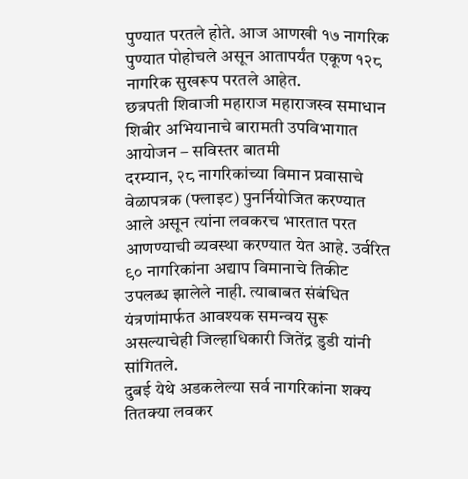पुण्यात परतले होते. आज आणखी १७ नागरिक पुण्यात पोहोचले असून आतापर्यंत एकूण १२८ नागरिक सुखरूप परतले आहेत.
छत्रपती शिवाजी महाराज महाराजस्व समाधान शिबीर अभियानाचे बारामती उपविभागात आयोजन – सविस्तर बातमी
दरम्यान, २८ नागरिकांच्या विमान प्रवासाचे वेळापत्रक (फ्लाइट) पुनर्नियोजित करण्यात आले असून त्यांना लवकरच भारतात परत आणण्याची व्यवस्था करण्यात येत आहे. उर्वरित ९० नागरिकांना अद्याप विमानाचे तिकीट उपलब्ध झालेले नाही. त्याबाबत संबंधित यंत्रणांमार्फत आवश्यक समन्वय सुरू असल्याचेही जिल्हाधिकारी जितेंद्र डुडी यांनी सांगितले.
दुबई येथे अडकलेल्या सर्व नागरिकांना शक्य तितक्या लवकर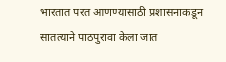भारतात परत आणण्यासाठी प्रशासनाकडून सातत्याने पाठपुरावा केला जात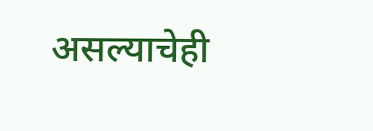असल्याचेही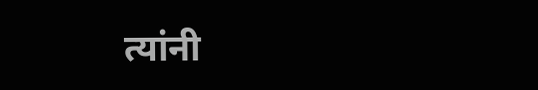त्यांनी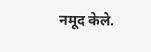नमूद केले.